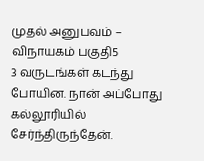முதல் அனுபவம் – விநாயகம் பகுதி5
3 வருடங்கள் கடந்து போயின. நான் அப்போது கல்லூரியில் சேர்ந்திருந்தேன்.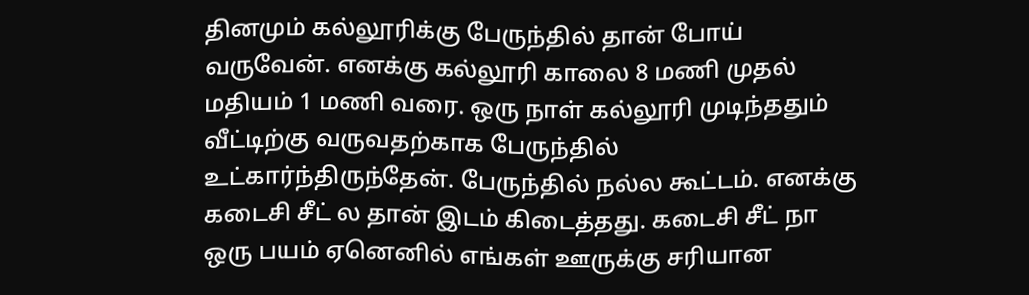தினமும் கல்லூரிக்கு பேருந்தில் தான் போய் வருவேன். எனக்கு கல்லூரி காலை 8 மணி முதல் மதியம் 1 மணி வரை. ஒரு நாள் கல்லூரி முடிந்ததும் வீட்டிற்கு வருவதற்காக பேருந்தில் உட்கார்ந்திருந்தேன். பேருந்தில் நல்ல கூட்டம். எனக்கு கடைசி சீட் ல தான் இடம் கிடைத்தது. கடைசி சீட் நா ஒரு பயம் ஏனெனில் எங்கள் ஊருக்கு சரியான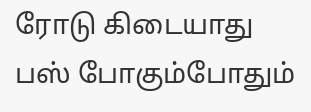ரோடு கிடையாது பஸ் போகும்போதும்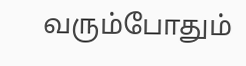வரும்போதும்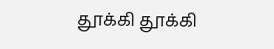தூக்கி தூக்கி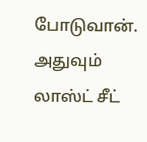போடுவான். அதுவும் லாஸ்ட் சீட்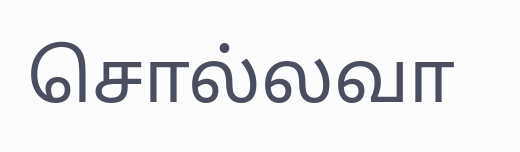சொல்லவா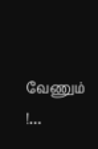வேணும் !…